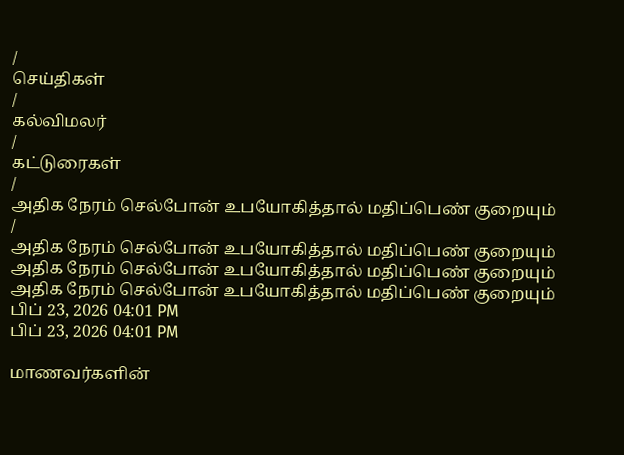/
செய்திகள்
/
கல்விமலர்
/
கட்டுரைகள்
/
அதிக நேரம் செல்போன் உபயோகித்தால் மதிப்பெண் குறையும்
/
அதிக நேரம் செல்போன் உபயோகித்தால் மதிப்பெண் குறையும்
அதிக நேரம் செல்போன் உபயோகித்தால் மதிப்பெண் குறையும்
அதிக நேரம் செல்போன் உபயோகித்தால் மதிப்பெண் குறையும்
பிப் 23, 2026 04:01 PM
பிப் 23, 2026 04:01 PM

மாணவர்களின்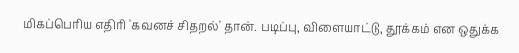மிகப்பெரிய எதிரி 'கவனச் சிதறல்' தான். படிப்பு, விளையாட்டு, தூக்கம் என ஒதுக்க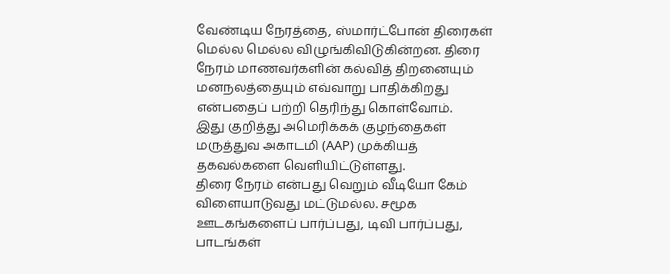வேண்டிய நேரத்தை, ஸ்மார்ட்போன் திரைகள் மெல்ல மெல்ல விழுங்கிவிடுகின்றன. திரை நேரம் மாணவர்களின் கல்வித் திறனையும் மனநலத்தையும் எவ்வாறு பாதிக்கிறது என்பதைப் பற்றி தெரிந்து கொள்வோம்.
இது குறித்து அமெரிக்கக் குழந்தைகள் மருத்துவ அகாடமி (AAP) முக்கியத் தகவல்களை வெளியிட்டுள்ளது.
திரை நேரம் என்பது வெறும் வீடியோ கேம் விளையாடுவது மட்டுமல்ல. சமூக ஊடகங்களைப் பார்ப்பது, டிவி பார்ப்பது, பாடங்கள்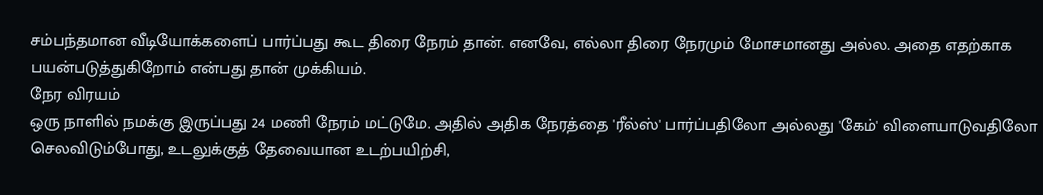சம்பந்தமான வீடியோக்களைப் பார்ப்பது கூட திரை நேரம் தான். எனவே, எல்லா திரை நேரமும் மோசமானது அல்ல. அதை எதற்காக பயன்படுத்துகிறோம் என்பது தான் முக்கியம்.
நேர விரயம்
ஒரு நாளில் நமக்கு இருப்பது 24 மணி நேரம் மட்டுமே. அதில் அதிக நேரத்தை 'ரீல்ஸ்' பார்ப்பதிலோ அல்லது 'கேம்' விளையாடுவதிலோ செலவிடும்போது, உடலுக்குத் தேவையான உடற்பயிற்சி,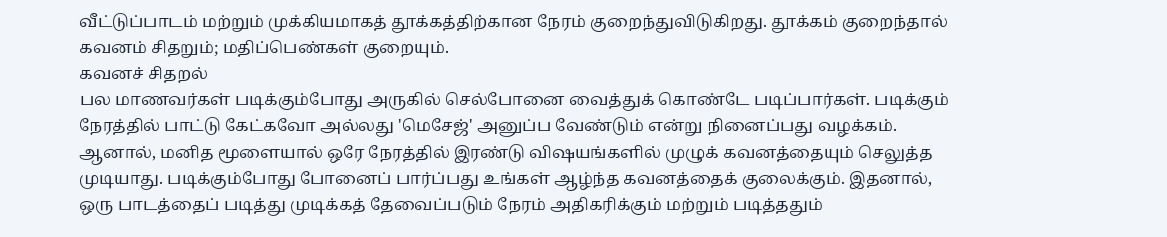வீட்டுப்பாடம் மற்றும் முக்கியமாகத் தூக்கத்திற்கான நேரம் குறைந்துவிடுகிறது. தூக்கம் குறைந்தால் கவனம் சிதறும்; மதிப்பெண்கள் குறையும்.
கவனச் சிதறல்
பல மாணவர்கள் படிக்கும்போது அருகில் செல்போனை வைத்துக் கொண்டே படிப்பார்கள். படிக்கும் நேரத்தில் பாட்டு கேட்கவோ அல்லது 'மெசேஜ்' அனுப்ப வேண்டும் என்று நினைப்பது வழக்கம். ஆனால், மனித மூளையால் ஒரே நேரத்தில் இரண்டு விஷயங்களில் முழுக் கவனத்தையும் செலுத்த முடியாது. படிக்கும்போது போனைப் பார்ப்பது உங்கள் ஆழ்ந்த கவனத்தைக் குலைக்கும். இதனால், ஒரு பாடத்தைப் படித்து முடிக்கத் தேவைப்படும் நேரம் அதிகரிக்கும் மற்றும் படித்ததும்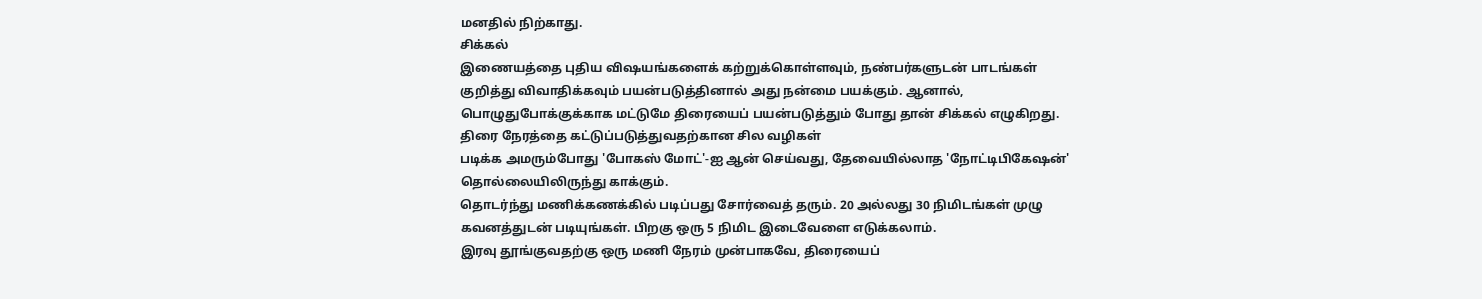மனதில் நிற்காது.
சிக்கல்
இணையத்தை புதிய விஷயங்களைக் கற்றுக்கொள்ளவும், நண்பர்களுடன் பாடங்கள் குறித்து விவாதிக்கவும் பயன்படுத்தினால் அது நன்மை பயக்கும். ஆனால், பொழுதுபோக்குக்காக மட்டுமே திரையைப் பயன்படுத்தும் போது தான் சிக்கல் எழுகிறது.
திரை நேரத்தை கட்டுப்படுத்துவதற்கான சில வழிகள்
படிக்க அமரும்போது 'போகஸ் மோட்'-ஐ ஆன் செய்வது, தேவையில்லாத 'நோட்டிபிகேஷன்' தொல்லையிலிருந்து காக்கும்.
தொடர்ந்து மணிக்கணக்கில் படிப்பது சோர்வைத் தரும். 20 அல்லது 30 நிமிடங்கள் முழு கவனத்துடன் படியுங்கள். பிறகு ஒரு 5 நிமிட இடைவேளை எடுக்கலாம்.
இரவு தூங்குவதற்கு ஒரு மணி நேரம் முன்பாகவே, திரையைப்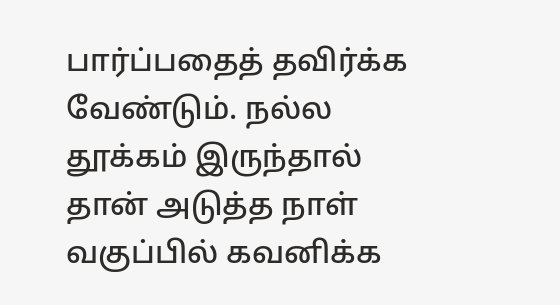பார்ப்பதைத் தவிர்க்க வேண்டும். நல்ல தூக்கம் இருந்தால் தான் அடுத்த நாள் வகுப்பில் கவனிக்க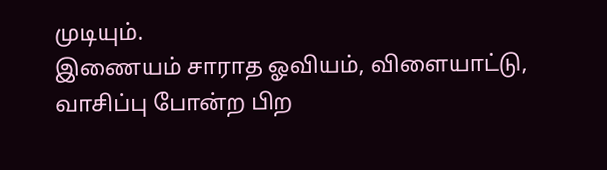முடியும்.
இணையம் சாராத ஓவியம், விளையாட்டு, வாசிப்பு போன்ற பிற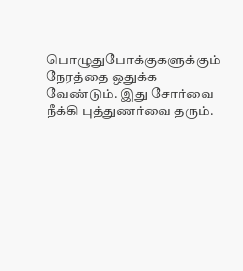பொழுதுபோக்குகளுக்கும் நேரத்தை ஒதுக்க வேண்டும். இது சோர்வை நீக்கி புத்துணர்வை தரும்.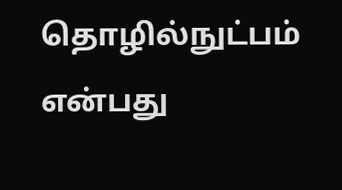தொழில்நுட்பம் என்பது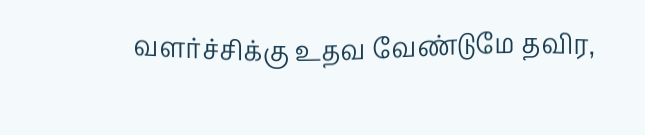வளர்ச்சிக்கு உதவ வேண்டுமே தவிர,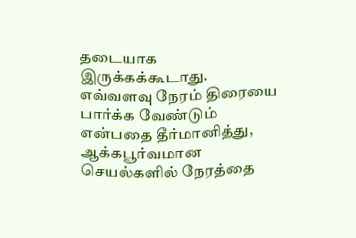தடையாக இருக்கக்கூடாது. எவ்வளவு நேரம் திரையை பார்க்க வேண்டும் என்பதை தீர்மானித்து, ஆக்கபூர்வமான செயல்களில் நேரத்தை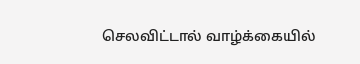செலவிட்டால் வாழ்க்கையில்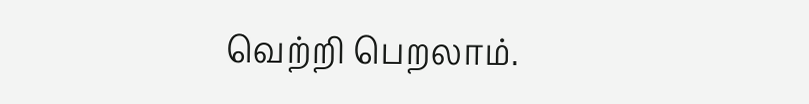வெற்றி பெறலாம்.